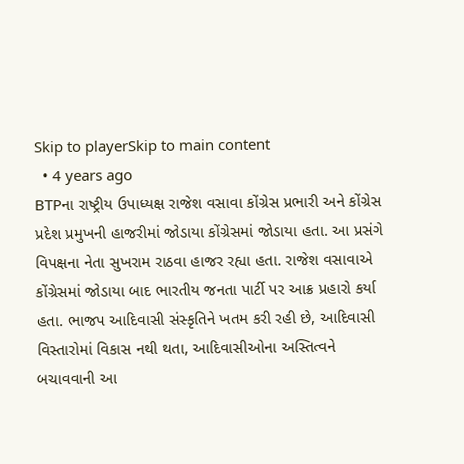Skip to playerSkip to main content
  • 4 years ago
BTPના રાષ્ટ્રીય ઉપાધ્યક્ષ રાજેશ વસાવા કોંગ્રેસ પ્રભારી અને કોંગ્રેસ પ્રદેશ પ્રમુખની હાજરીમાં જોડાયા કોંગ્રેસમાં જોડાયા હતા. આ પ્રસંગે વિપક્ષના નેતા સુખરામ રાઠવા હાજર રહ્યા હતા. રાજેશ વસાવાએ કોંગ્રેસમાં જોડાયા બાદ ભારતીય જનતા પાર્ટી પર આક્ર પ્રહારો કર્યા હતા. ભાજપ આદિવાસી સંસ્કૃતિને ખતમ કરી રહી છે, આદિવાસી વિસ્તારોમાં વિકાસ નથી થતા, આદિવાસીઓના અસ્તિત્વને બચાવવાની આ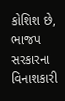કોશિશ છે, ભાજપ સરકારના વિનાશકારી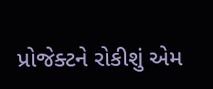પ્રોજેક્ટને રોકીશું એમ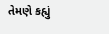તેમણે કહ્યું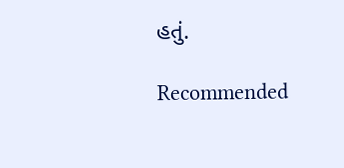હતું.

Recommended